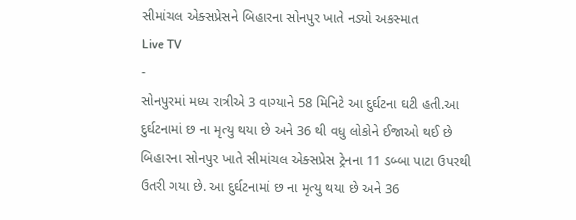સીમાંચલ એક્સપ્રેસને બિહારના સોનપુર ખાતે નડ્યો અકસ્માત
Live TV
-
સોનપુરમાં મધ્ય રાત્રીએ 3 વાગ્યાને 58 મિનિટે આ દુર્ઘટના ઘટી હતી.આ દુર્ઘટનામાં છ ના મૃત્યુ થયા છે અને 36 થી વધુ લોકોને ઈજાઓ થઈ છે
બિહારના સોનપુર ખાતે સીમાંચલ એક્સપ્રેસ ટ્રેનના 11 ડબ્બા પાટા ઉપરથી ઉતરી ગયા છે. આ દુર્ઘટનામાં છ ના મૃત્યુ થયા છે અને 36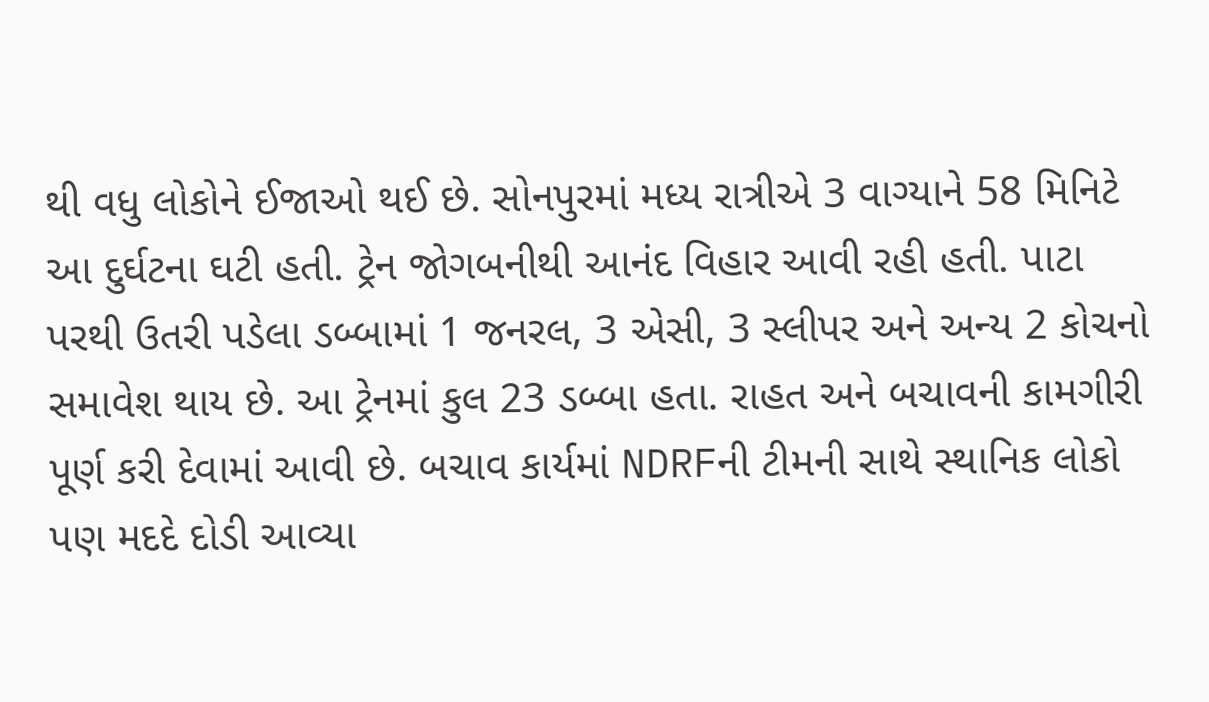થી વધુ લોકોને ઈજાઓ થઈ છે. સોનપુરમાં મધ્ય રાત્રીએ 3 વાગ્યાને 58 મિનિટે આ દુર્ઘટના ઘટી હતી. ટ્રેન જોગબનીથી આનંદ વિહાર આવી રહી હતી. પાટા પરથી ઉતરી પડેલા ડબ્બામાં 1 જનરલ, 3 એસી, 3 સ્લીપર અને અન્ય 2 કોચનો સમાવેશ થાય છે. આ ટ્રેનમાં કુલ 23 ડબ્બા હતા. રાહત અને બચાવની કામગીરી પૂર્ણ કરી દેવામાં આવી છે. બચાવ કાર્યમાં NDRFની ટીમની સાથે સ્થાનિક લોકો પણ મદદે દોડી આવ્યા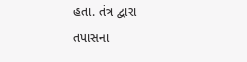હતા. તંત્ર દ્વારા તપાસના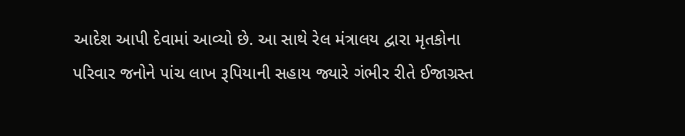આદેશ આપી દેવામાં આવ્યો છે. આ સાથે રેલ મંત્રાલય દ્વારા મૃતકોના પરિવાર જનોને પાંચ લાખ રૂપિયાની સહાય જ્યારે ગંભીર રીતે ઈજાગ્રસ્ત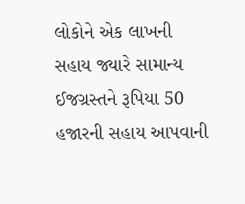લોકોને એક લાખની સહાય જ્યારે સામાન્ય ઈજગ્રસ્તને રૂપિયા 50 હજારની સહાય આપવાની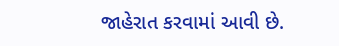જાહેરાત કરવામાં આવી છે.